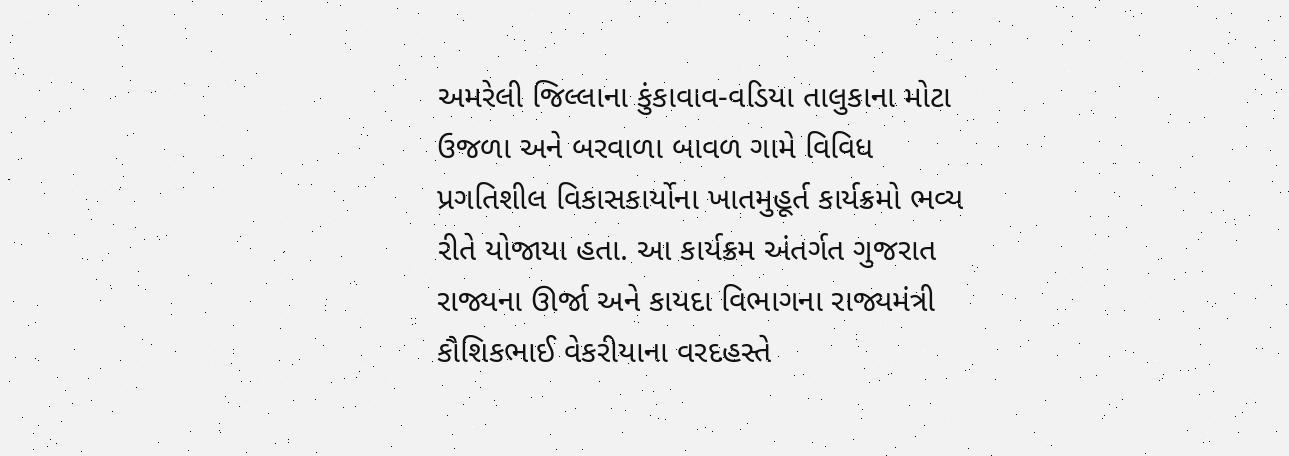અમરેલી જિલ્લાના કુંકાવાવ-વડિયા તાલુકાના મોટા ઉજળા અને બરવાળા બાવળ ગામે વિવિધ પ્રગતિશીલ વિકાસકાર્યોના ખાતમુહૂર્ત કાર્યક્રમો ભવ્ય રીતે યોજાયા હતા. આ કાર્યક્રમ અંતર્ગત ગુજરાત રાજ્યના ઊર્જા અને કાયદા વિભાગના રાજ્યમંત્રી કૌશિકભાઈ વેકરીયાના વરદહસ્તે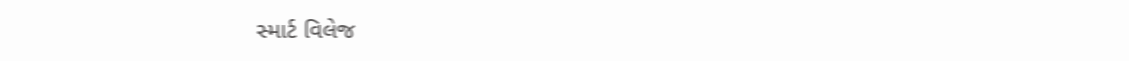સ્માર્ટ વિલેજ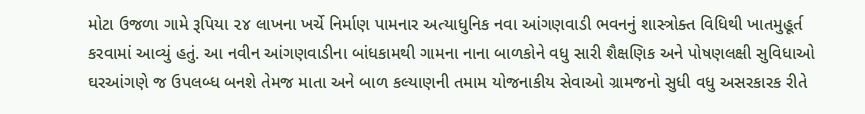મોટા ઉજળા ગામે રૂપિયા ૨૪ લાખના ખર્ચે નિર્માણ પામનાર અત્યાધુનિક નવા આંગણવાડી ભવનનું શાસ્ત્રોક્ત વિધિથી ખાતમુહૂર્ત કરવામાં આવ્યું હતું. આ નવીન આંગણવાડીના બાંધકામથી ગામના નાના બાળકોને વધુ સારી શૈક્ષણિક અને પોષણલક્ષી સુવિધાઓ ઘરઆંગણે જ ઉપલબ્ધ બનશે તેમજ માતા અને બાળ કલ્યાણની તમામ યોજનાકીય સેવાઓ ગ્રામજનો સુધી વધુ અસરકારક રીતે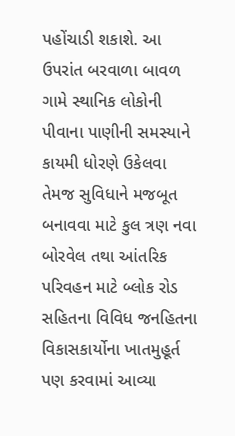પહોંચાડી શકાશે. આ ઉપરાંત બરવાળા બાવળ ગામે સ્થાનિક લોકોની પીવાના પાણીની સમસ્યાને કાયમી ધોરણે ઉકેલવા તેમજ સુવિધાને મજબૂત બનાવવા માટે કુલ ત્રણ નવા બોરવેલ તથા આંતરિક પરિવહન માટે બ્લોક રોડ સહિતના વિવિધ જનહિતના વિકાસકાર્યોના ખાતમુહૂર્ત પણ કરવામાં આવ્યા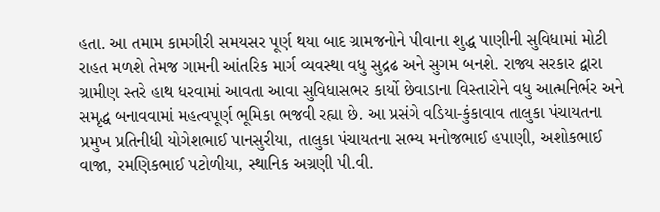હતા. આ તમામ કામગીરી સમયસર પૂર્ણ થયા બાદ ગ્રામજનોને પીવાના શુદ્ધ પાણીની સુવિધામાં મોટી રાહત મળશે તેમજ ગામની આંતરિક માર્ગ વ્યવસ્થા વધુ સુદ્રઢ અને સુગમ બનશે. રાજ્ય સરકાર દ્વારા ગ્રામીણ સ્તરે હાથ ધરવામાં આવતા આવા સુવિધાસભર કાર્યો છેવાડાના વિસ્તારોને વધુ આત્મનિર્ભર અને સમૃદ્ધ બનાવવામાં મહત્વપૂર્ણ ભૂમિકા ભજવી રહ્યા છે. આ પ્રસંગે વડિયા-કુંકાવાવ તાલુકા પંચાયતના પ્રમુખ પ્રતિનીધી યોગેશભાઈ પાનસુરીયા, તાલુકા પંચાયતના સભ્ય મનોજભાઈ હપાણી, અશોકભાઈ વાજા, રમણિકભાઈ પટોળીયા, સ્થાનિક અગ્રણી પી.વી.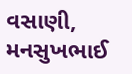વસાણી, મનસુખભાઈ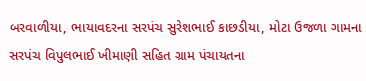બરવાળીયા, ભાયાવદરના સરપંચ સુરેશભાઈ કાછડીયા, મોટા ઉજળા ગામના સરપંચ વિપુલભાઈ ખીમાણી સહિત ગ્રામ પંચાયતના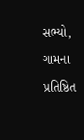સભ્યો, ગામના પ્રતિષ્ઠિત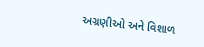અગ્રણીઓ અને વિશાળ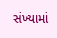સંખ્યામાં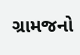ગ્રામજનો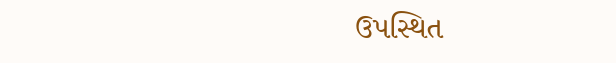ઉપસ્થિત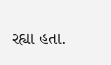રહ્યા હતા.